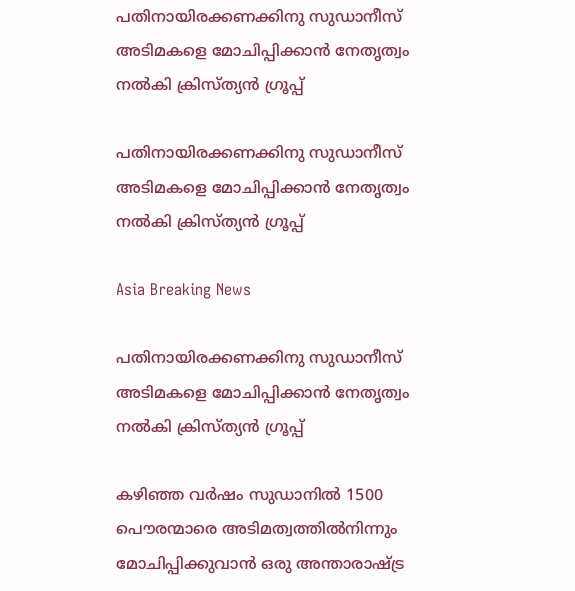പതിനായിരക്കണക്കിനു സുഡാനീസ് അടിമകളെ മോചിപ്പിക്കാന്‍ നേതൃത്വം നല്‍കി ക്രിസ്ത്യന്‍ ഗ്രൂപ്പ്

പതിനായിരക്കണക്കിനു സുഡാനീസ് അടിമകളെ മോചിപ്പിക്കാന്‍ നേതൃത്വം നല്‍കി ക്രിസ്ത്യന്‍ ഗ്രൂപ്പ്

Asia Breaking News

പതിനായിരക്കണക്കിനു സുഡാനീസ് അടിമകളെ മോചിപ്പിക്കാന്‍ നേതൃത്വം നല്‍കി ക്രിസ്ത്യന്‍ ഗ്രൂപ്പ്

കഴിഞ്ഞ വര്‍ഷം സുഡാനില്‍ 1500 പൌരന്മാരെ അടിമത്വത്തില്‍നിന്നും മോചിപ്പിക്കുവാന്‍ ഒരു അന്താരാഷ്ട്ര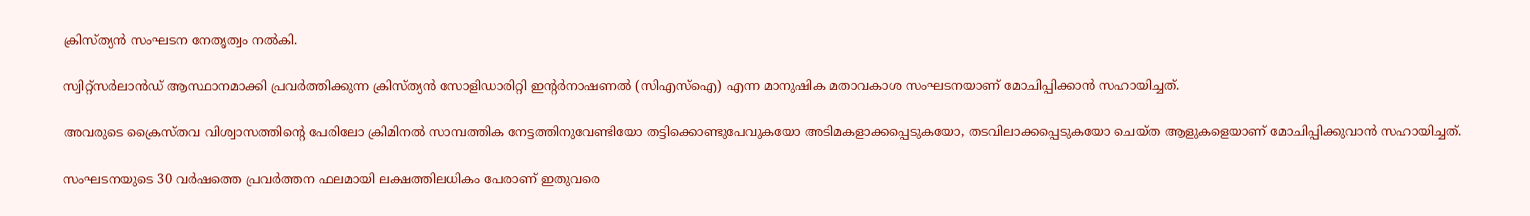ക്രിസ്ത്യന്‍ സംഘടന നേതൃത്വം നല്‍കി.

സ്വിറ്റ്സര്‍ലാന്‍ഡ് ആസ്ഥാനമാക്കി പ്രവര്‍ത്തിക്കുന്ന ക്രിസ്ത്യന്‍ സോളിഡാരിറ്റി ഇന്റര്‍നാഷണല്‍ (സിഎസ്ഐ) എന്ന മാനുഷിക മതാവകാശ സംഘടനയാണ് മോചിപ്പിക്കാന്‍ സഹായിച്ചത്.

അവരുടെ ക്രൈസ്തവ വിശ്വാസത്തിന്റെ പേരിലോ ക്രിമിനല്‍ സാമ്പത്തിക നേട്ടത്തിനുവേണ്ടിയോ തട്ടിക്കൊണ്ടുപേവുകയോ അടിമകളാക്കപ്പെടുകയോ, തടവിലാക്കപ്പെടുകയോ ചെയ്ത ആളുകളെയാണ് മോചിപ്പിക്കുവാന്‍ സഹായിച്ചത്.

സംഘടനയുടെ 30 വര്‍ഷത്തെ പ്രവര്‍ത്തന ഫലമായി ലക്ഷത്തിലധികം പേരാണ് ഇതുവരെ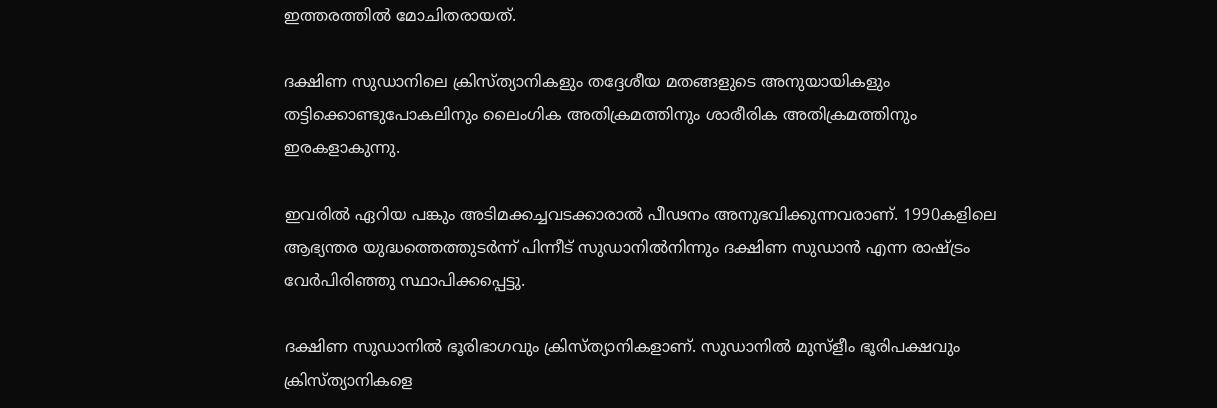ഇത്തരത്തില്‍ മോചിതരായത്.

ദക്ഷിണ സുഡാനിലെ ക്രിസ്ത്യാനികളും തദ്ദേശീയ മതങ്ങളുടെ അനുയായികളും തട്ടിക്കൊണ്ടുപോകലിനും ലൈംഗിക അതിക്രമത്തിനും ശാരീരിക അതിക്രമത്തിനും ഇരകളാകുന്നു.

ഇവരില്‍ ഏറിയ പങ്കും അടിമക്കച്ചവടക്കാരാല്‍ പീഢനം അനുഭവിക്കുന്നവരാണ്. 1990കളിലെ ആഭ്യന്തര യുദ്ധത്തെത്തുടര്‍ന്ന് പിന്നീട് സുഡാനില്‍നിന്നും ദക്ഷിണ സുഡാന്‍ എന്ന രാഷ്ട്രം വേര്‍പിരിഞ്ഞു സ്ഥാപിക്കപ്പെട്ടു.

ദക്ഷിണ സുഡാനില്‍ ഭൂരിഭാഗവും ക്രിസ്ത്യാനികളാണ്. സുഡാനില്‍ മുസ്ളീം ഭൂരിപക്ഷവും ക്രിസ്ത്യാനികളെ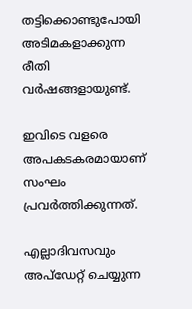തട്ടിക്കൊണ്ടുപോയി അടിമകളാക്കുന്ന രീതി വര്‍ഷങ്ങളായുണ്ട്.

ഇവിടെ വളരെ അപകടകരമായാണ് സംഘം പ്രവര്‍ത്തിക്കുന്നത്.

എല്ലാദിവസവും അപ്ഡേറ്റ് ചെയ്യുന്ന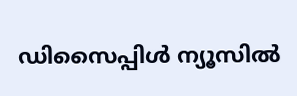ഡിസൈപ്പിൾ ന്യൂസിൽ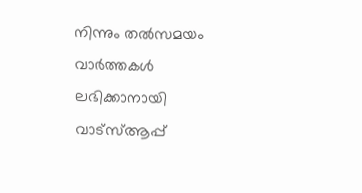നിന്നും തൽസമയം വാർത്തകൾ ലഭിക്കാനായി വാട്സ്ആപ്പ്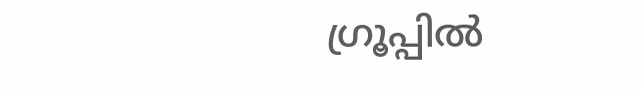ഗ്രൂപ്പിൽ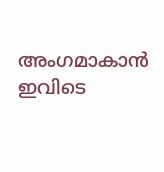അംഗമാകാൻ ഇവിടെ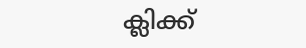ക്ലിക്ക്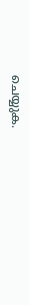ചെയ്യുക.